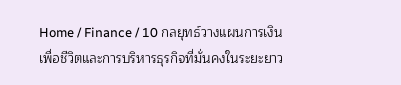Home / Finance / 10 กลยุทธ์วางแผนการเงิน เพื่อชีวิตและการบริหารธุรกิจที่มั่นคงในระยะยาว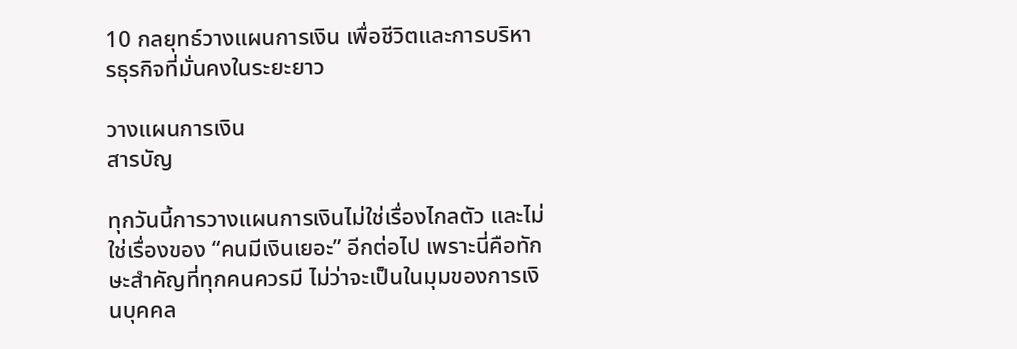10 กลยุทธ์วางแผนการเงิน เพื่อชีวิตและการบริหารธุรกิจที่มั่นคงในระยะยาว

วางแผนการเงิน
สารบัญ

ทุกวันนี้การวางแผนการเงินไม่ใช่เรื่องไกลตัว และไม่ใช่เรื่องของ “คนมีเงินเยอะ” อีกต่อไป เพราะนี่คือทักษะสำคัญที่ทุกคนควรมี ไม่ว่าจะเป็นในมุมของการเงินบุคคล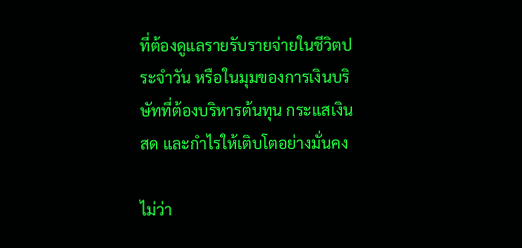ที่ต้องดูแลรายรับรายจ่ายในชีวิตประจำวัน หรือในมุมของการเงินบริษัทที่ต้องบริหารต้นทุน กระแสเงินสด และกำไรให้เติบโตอย่างมั่นคง

ไม่ว่า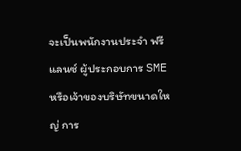จะเป็นพนักงานประจำ ฟรีแลนซ์ ผู้ประกอบการ SME หรือเจ้าของบริษัทขนาดใหญ่ การ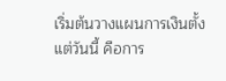เริ่มต้นวางแผนการเงินตั้งแต่วันนี้ คือการ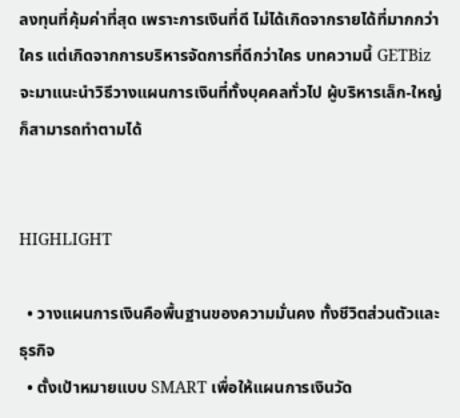ลงทุนที่คุ้มค่าที่สุด เพราะการเงินที่ดี ไม่ได้เกิดจากรายได้ที่มากกว่าใคร แต่เกิดจากการบริหารจัดการที่ดีกว่าใคร บทความนี้ GETBiz จะมาแนะนำวิธีวางแผนการเงินที่ทั้งบุคคลทั่วไป ผู้บริหารเล็ก-ใหญ่ ก็สามารถทำตามได้


HIGHLIGHT

  • วางแผนการเงินคือพื้นฐานของความมั่นคง ทั้งชีวิตส่วนตัวและธุรกิจ
  • ตั้งเป้าหมายแบบ SMART เพื่อให้แผนการเงินวัด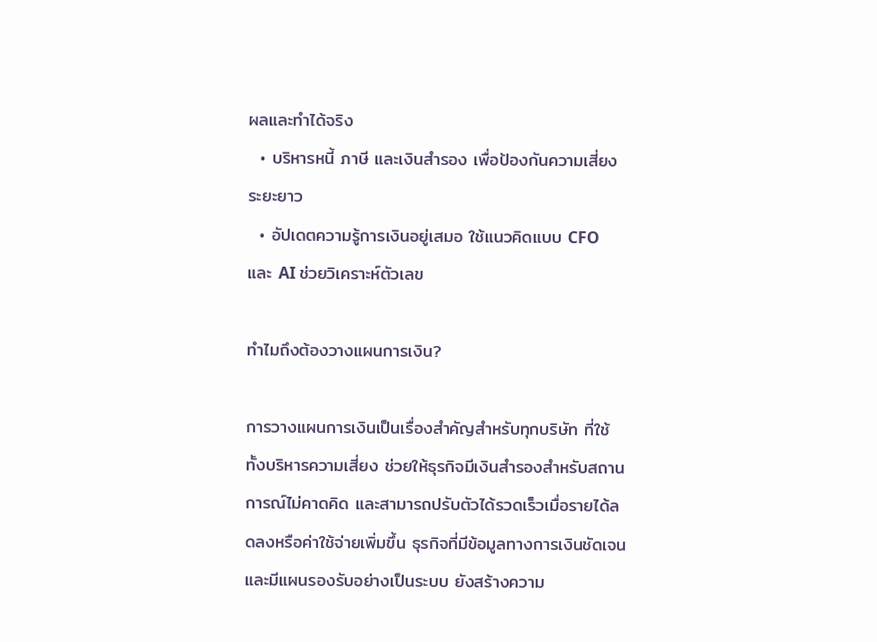ผลและทำได้จริง
  • บริหารหนี้ ภาษี และเงินสำรอง เพื่อป้องกันความเสี่ยงระยะยาว
  • อัปเดตความรู้การเงินอยู่เสมอ ใช้แนวคิดแบบ CFO และ AI ช่วยวิเคราะห์ตัวเลข

ทำไมถึงต้องวางแผนการเงิน?

การวางแผนการเงินเป็นเรื่องสำคัญสำหรับทุกบริษัท ที่ใช้ทั้งบริหารความเสี่ยง ช่วยให้ธุรกิจมีเงินสำรองสำหรับสถานการณ์ไม่คาดคิด และสามารถปรับตัวได้รวดเร็วเมื่อรายได้ลดลงหรือค่าใช้จ่ายเพิ่มขึ้น ธุรกิจที่มีข้อมูลทางการเงินชัดเจนและมีแผนรองรับอย่างเป็นระบบ ยังสร้างความ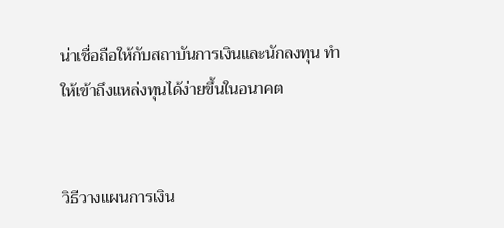น่าเชื่อถือให้กับสถาบันการเงินและนักลงทุน ทำให้เข้าถึงแหล่งทุนได้ง่ายขึ้นในอนาคต


วิธีวางแผนการเงิน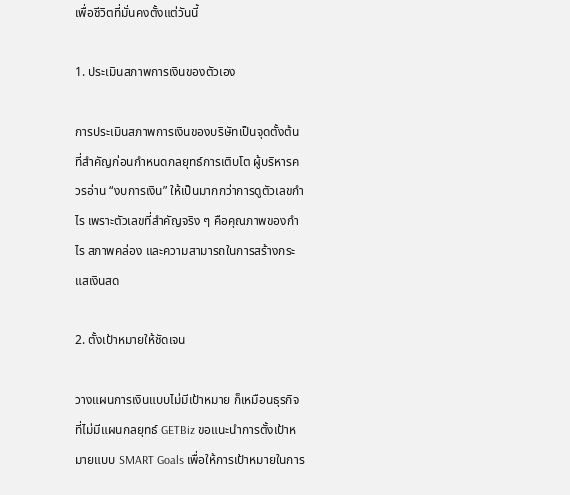เพื่อชีวิตที่มั่นคงตั้งแต่วันนี้

1. ประเมินสภาพการเงินของตัวเอง

การประเมินสภาพการเงินของบริษัทเป็นจุดตั้งต้นที่สำคัญก่อนกำหนดกลยุทธ์การเติบโต ผู้บริหารควรอ่าน “งบการเงิน” ให้เป็นมากกว่าการดูตัวเลขกำไร เพราะตัวเลขที่สำคัญจริง ๆ คือคุณภาพของกำไร สภาพคล่อง และความสามารถในการสร้างกระแสเงินสด

2. ตั้งเป้าหมายให้ชัดเจน

วางแผนการเงินแบบไม่มีเป้าหมาย ก็เหมือนธุรกิจที่ไม่มีแผนกลยุทธ์ GETBiz ขอแนะนำการตั้งเป้าหมายแบบ SMART Goals เพื่อให้การเป้าหมายในการ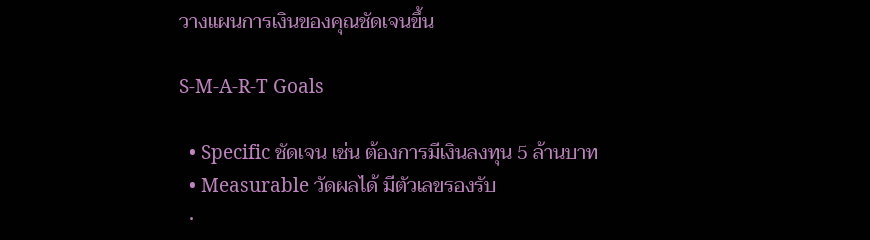วางแผนการเงินของคุณชัดเจนขึ้น

S-M-A-R-T Goals

  • Specific ชัดเจน เช่น ต้องการมีเงินลงทุน 5 ล้านบาท
  • Measurable วัดผลได้ มีตัวเลขรองรับ
  •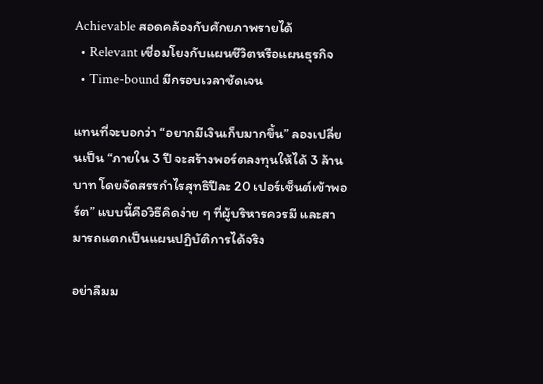Achievable สอดคล้องกับศักยภาพรายได้
  • Relevant เชื่อมโยงกับแผนชีวิตหรือแผนธุรกิจ
  • Time-bound มีกรอบเวลาชัดเจน

แทนที่จะบอกว่า “อยากมีเงินเก็บมากขึ้น” ลองเปลี่ยนเป็น “ภายใน 3 ปี จะสร้างพอร์ตลงทุนให้ได้ 3 ล้านบาท โดยจัดสรรกำไรสุทธิปีละ 20 เปอร์เซ็นต์เข้าพอร์ต” แบบนี้คือวิธีคิดง่าย ๆ ที่ผู้บริหารควรมี และสามารถแตกเป็นแผนปฏิบัติการได้จริง

อย่าลืมม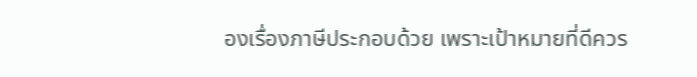องเรื่องภาษีประกอบด้วย เพราะเป้าหมายที่ดีควร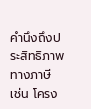คำนึงถึงประสิทธิภาพทางภาษี เช่น โครง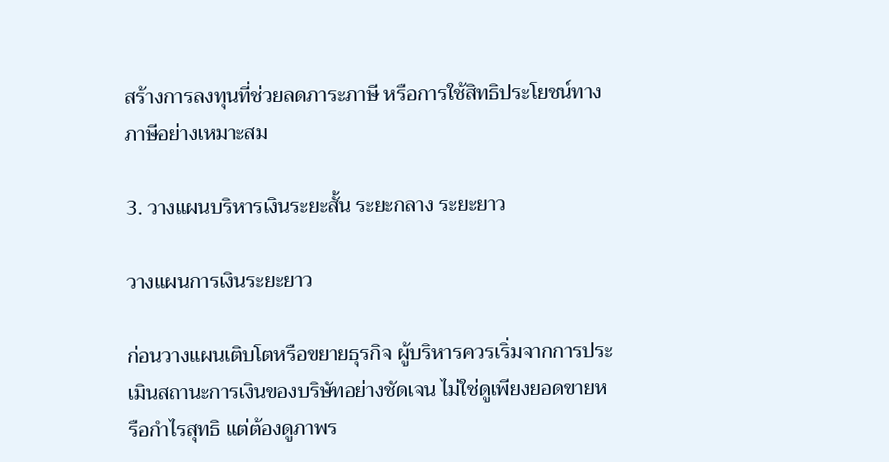สร้างการลงทุนที่ช่วยลดภาระภาษี หรือการใช้สิทธิประโยชน์ทางภาษีอย่างเหมาะสม

3. วางแผนบริหารเงินระยะสั้น ระยะกลาง ระยะยาว

วางแผนการเงินระยะยาว

ก่อนวางแผนเติบโตหรือขยายธุรกิจ ผู้บริหารควรเริ่มจากการประเมินสถานะการเงินของบริษัทอย่างชัดเจน ไม่ใช่ดูเพียงยอดขายหรือกำไรสุทธิ แต่ต้องดูภาพร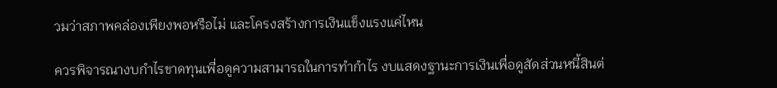วมว่าสภาพคล่องเพียงพอหรือไม่ และโครงสร้างการเงินแข็งแรงแค่ไหน

ควรพิจารณางบกำไรขาดทุนเพื่อดูความสามารถในการทำกำไร งบแสดงฐานะการเงินเพื่อดูสัดส่วนหนี้สินต่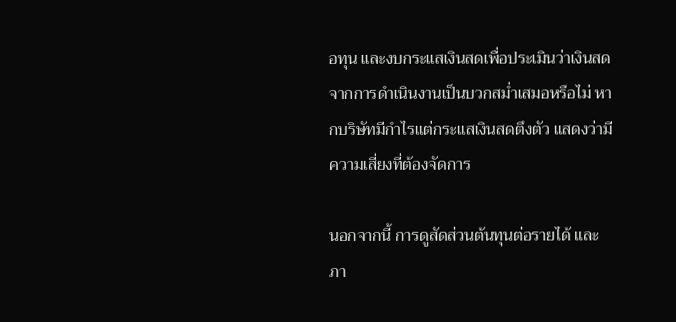อทุน และงบกระแสเงินสดเพื่อประเมินว่าเงินสดจากการดำเนินงานเป็นบวกสม่ำเสมอหรือไม่ หากบริษัทมีกำไรแต่กระแสเงินสดตึงตัว แสดงว่ามีความเสี่ยงที่ต้องจัดการ

นอกจากนี้ การดูสัดส่วนต้นทุนต่อรายได้ และภา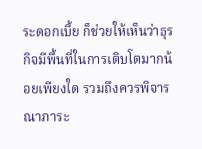ระดอกเบี้ย ก็ช่วยให้เห็นว่าธุรกิจมีพื้นที่ในการเติบโตมากน้อยเพียงใด รวมถึงควรพิจารณาภาระ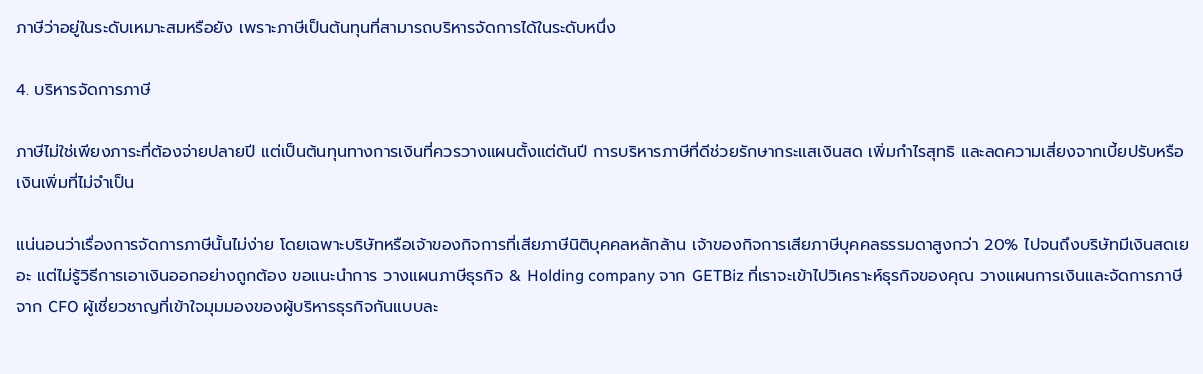ภาษีว่าอยู่ในระดับเหมาะสมหรือยัง เพราะภาษีเป็นต้นทุนที่สามารถบริหารจัดการได้ในระดับหนึ่ง

4. บริหารจัดการภาษี

ภาษีไม่ใช่เพียงภาระที่ต้องจ่ายปลายปี แต่เป็นต้นทุนทางการเงินที่ควรวางแผนตั้งแต่ต้นปี การบริหารภาษีที่ดีช่วยรักษากระแสเงินสด เพิ่มกำไรสุทธิ และลดความเสี่ยงจากเบี้ยปรับหรือเงินเพิ่มที่ไม่จำเป็น

แน่นอนว่าเรื่องการจัดการภาษีนั้นไม่ง่าย โดยเฉพาะบริษัทหรือเจ้าของกิจการที่เสียภาษีนิติบุคคลหลักล้าน เจ้าของกิจการเสียภาษีบุคคลธรรมดาสูงกว่า 20% ไปจนถึงบริษัทมีเงินสดเยอะ แต่ไม่รู้วิธีการเอาเงินออกอย่างถูกต้อง ขอแนะนำการ วางแผนภาษีธุรกิจ & Holding company จาก GETBiz ที่เราจะเข้าไปวิเคราะห์ธุรกิจของคุณ วางแผนการเงินและจัดการภาษีจาก CFO ผู้เชี่ยวชาญที่เข้าใจมุมมองของผู้บริหารธุรกิจกันแบบละ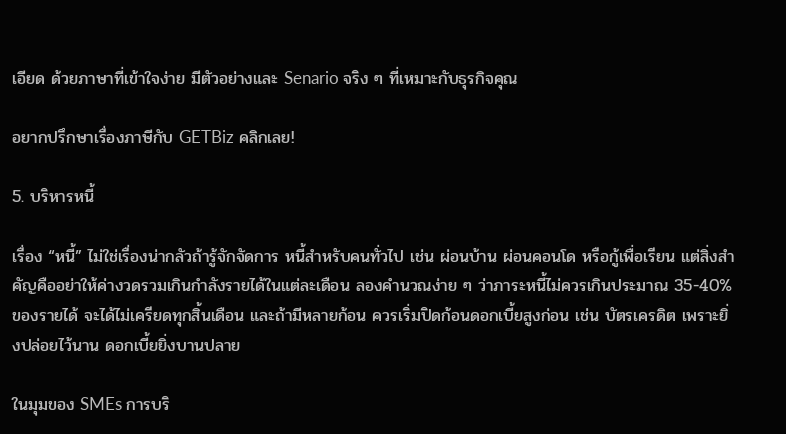เอียด ด้วยภาษาที่เข้าใจง่าย มีตัวอย่างและ Senario จริง ๆ ที่เหมาะกับธุรกิจคุณ

อยากปรึกษาเรื่องภาษีกับ GETBiz คลิกเลย!

5. บริหารหนี้

เรื่อง “หนี้” ไม่ใช่เรื่องน่ากลัวถ้ารู้จักจัดการ หนี้สำหรับคนทั่วไป เช่น ผ่อนบ้าน ผ่อนคอนโด หรือกู้เพื่อเรียน แต่สิ่งสำคัญคืออย่าให้ค่างวดรวมเกินกำลังรายได้ในแต่ละเดือน ลองคำนวณง่าย ๆ ว่าภาระหนี้ไม่ควรเกินประมาณ 35-40% ของรายได้ จะได้ไม่เครียดทุกสิ้นเดือน และถ้ามีหลายก้อน ควรเริ่มปิดก้อนดอกเบี้ยสูงก่อน เช่น บัตรเครดิต เพราะยิ่งปล่อยไว้นาน ดอกเบี้ยยิ่งบานปลาย

ในมุมของ SMEs การบริ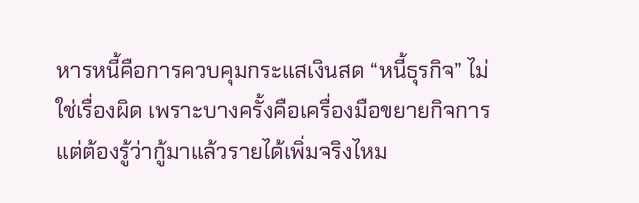หารหนี้คือการควบคุมกระแสเงินสด “หนี้ธุรกิจ” ไม่ใช่เรื่องผิด เพราะบางครั้งคือเครื่องมือขยายกิจการ แต่ต้องรู้ว่ากู้มาแล้วรายได้เพิ่มจริงไหม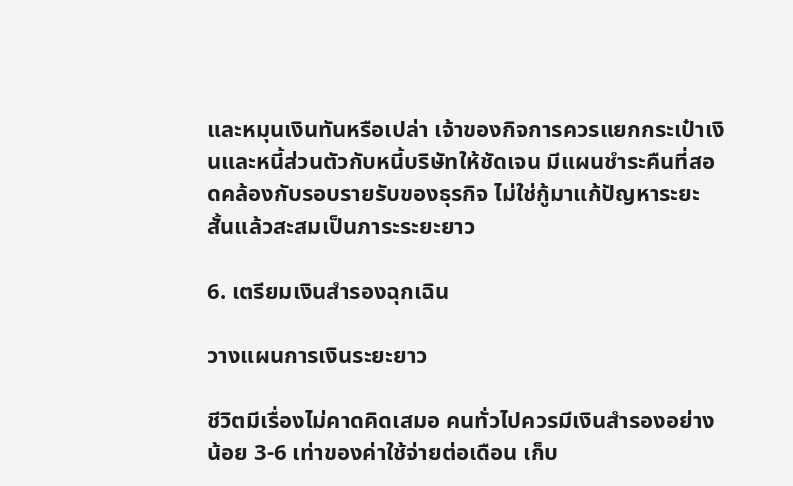และหมุนเงินทันหรือเปล่า เจ้าของกิจการควรแยกกระเป๋าเงินและหนี้ส่วนตัวกับหนี้บริษัทให้ชัดเจน มีแผนชำระคืนที่สอดคล้องกับรอบรายรับของธุรกิจ ไม่ใช่กู้มาแก้ปัญหาระยะสั้นแล้วสะสมเป็นภาระระยะยาว

6. เตรียมเงินสำรองฉุกเฉิน

วางแผนการเงินระยะยาว

ชีวิตมีเรื่องไม่คาดคิดเสมอ คนทั่วไปควรมีเงินสำรองอย่างน้อย 3-6 เท่าของค่าใช้จ่ายต่อเดือน เก็บ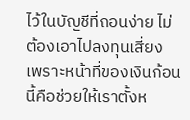ไว้ในบัญชีที่ถอนง่าย ไม่ต้องเอาไปลงทุนเสี่ยง เพราะหน้าที่ของเงินก้อนนี้คือช่วยให้เราตั้งห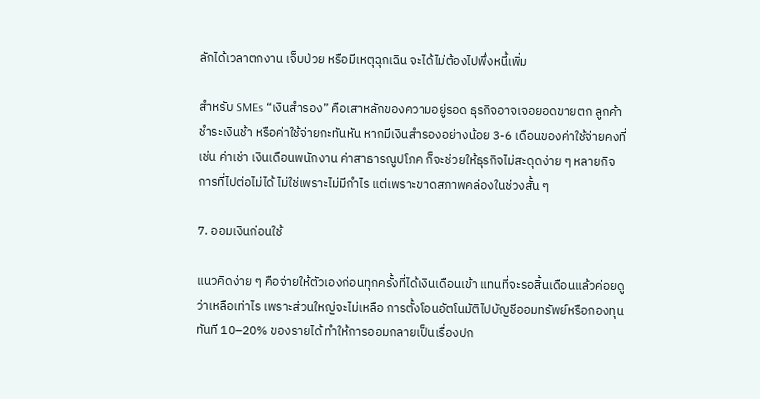ลักได้เวลาตกงาน เจ็บป่วย หรือมีเหตุฉุกเฉิน จะได้ไม่ต้องไปพึ่งหนี้เพิ่ม

สำหรับ SMEs “เงินสำรอง” คือเสาหลักของความอยู่รอด ธุรกิจอาจเจอยอดขายตก ลูกค้าชำระเงินช้า หรือค่าใช้จ่ายกะทันหัน หากมีเงินสำรองอย่างน้อย 3-6 เดือนของค่าใช้จ่ายคงที่ เช่น ค่าเช่า เงินเดือนพนักงาน ค่าสาธารณูปโภค ก็จะช่วยให้ธุรกิจไม่สะดุดง่าย ๆ หลายกิจการที่ไปต่อไม่ได้ ไม่ใช่เพราะไม่มีกำไร แต่เพราะขาดสภาพคล่องในช่วงสั้น ๆ

7. ออมเงินก่อนใช้

แนวคิดง่าย ๆ คือจ่ายให้ตัวเองก่อนทุกครั้งที่ได้เงินเดือนเข้า แทนที่จะรอสิ้นเดือนแล้วค่อยดูว่าเหลือเท่าไร เพราะส่วนใหญ่จะไม่เหลือ การตั้งโอนอัตโนมัติไปบัญชีออมทรัพย์หรือกองทุนทันที 10–20% ของรายได้ ทำให้การออมกลายเป็นเรื่องปก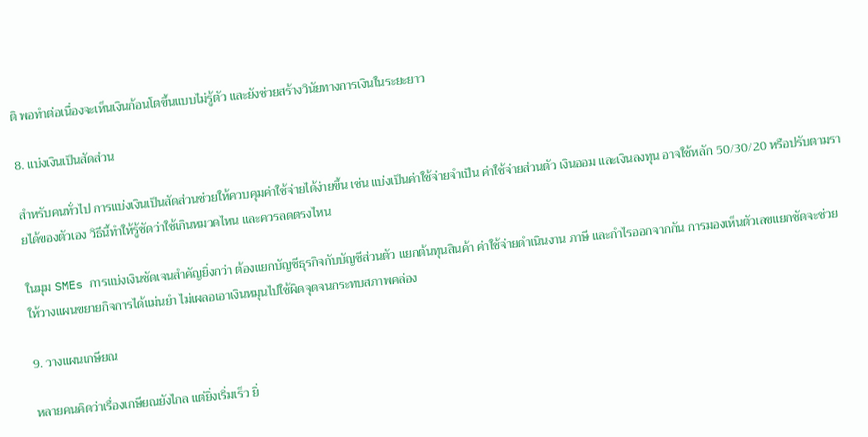ติ พอทำต่อเนื่องจะเห็นเงินก้อนโตขึ้นแบบไม่รู้ตัว และยังช่วยสร้างวินัยทางการเงินในระยะยาว

8. แบ่งเงินเป็นสัดส่วน

สำหรับคนทั่วไป การแบ่งเงินเป็นสัดส่วนช่วยให้ควบคุมค่าใช้จ่ายได้ง่ายขึ้น เช่น แบ่งเป็นค่าใช้จ่ายจำเป็น ค่าใช้จ่ายส่วนตัว เงินออม และเงินลงทุน อาจใช้หลัก 50/30/20 หรือปรับตามรายได้ของตัวเอง วิธีนี้ทำให้รู้ชัดว่าใช้เกินหมวดไหน และควรลดตรงไหน

ในมุม SMEs การแบ่งเงินชัดเจนสำคัญยิ่งกว่า ต้องแยกบัญชีธุรกิจกับบัญชีส่วนตัว แยกต้นทุนสินค้า ค่าใช้จ่ายดำเนินงาน ภาษี และกำไรออกจากกัน การมองเห็นตัวเลขแยกชัดจะช่วยให้วางแผนขยายกิจการได้แม่นยำ ไม่เผลอเอาเงินหมุนไปใช้ผิดจุดจนกระทบสภาพคล่อง

9. วางแผนเกษียณ

หลายคนคิดว่าเรื่องเกษียณยังไกล แต่ยิ่งเริ่มเร็ว ยิ่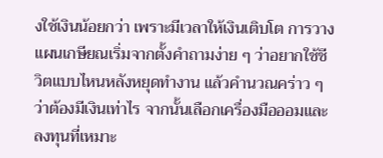งใช้เงินน้อยกว่า เพราะมีเวลาให้เงินเติบโต การวางแผนเกษียณเริ่มจากตั้งคำถามง่าย ๆ ว่าอยากใช้ชีวิตแบบไหนหลังหยุดทำงาน แล้วคำนวณคร่าว ๆ ว่าต้องมีเงินเท่าไร จากนั้นเลือกเครื่องมือออมและลงทุนที่เหมาะ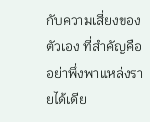กับความเสี่ยงของตัวเอง ที่สำคัญคืออย่าพึ่งพาแหล่งรายได้เดีย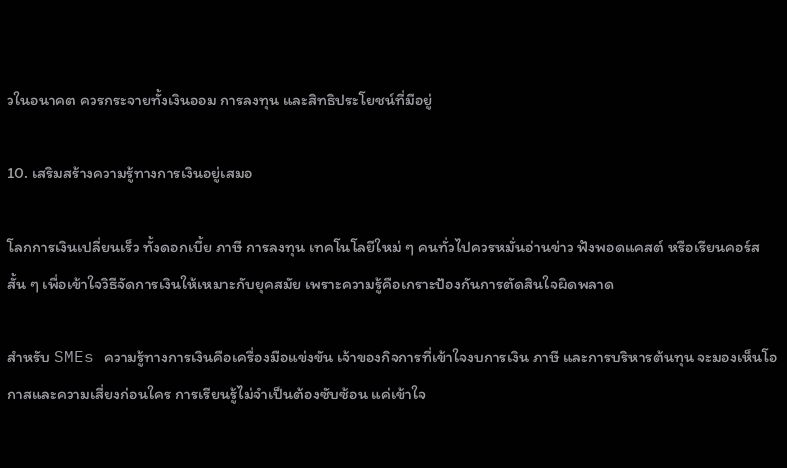วในอนาคต ควรกระจายทั้งเงินออม การลงทุน และสิทธิประโยชน์ที่มีอยู่

10. เสริมสร้างความรู้ทางการเงินอยู่เสมอ

โลกการเงินเปลี่ยนเร็ว ทั้งดอกเบี้ย ภาษี การลงทุน เทคโนโลยีใหม่ ๆ คนทั่วไปควรหมั่นอ่านข่าว ฟังพอดแคสต์ หรือเรียนคอร์สสั้น ๆ เพื่อเข้าใจวิธีจัดการเงินให้เหมาะกับยุคสมัย เพราะความรู้คือเกราะป้องกันการตัดสินใจผิดพลาด

สำหรับ SMEs ความรู้ทางการเงินคือเครื่องมือแข่งขัน เจ้าของกิจการที่เข้าใจงบการเงิน ภาษี และการบริหารต้นทุน จะมองเห็นโอกาสและความเสี่ยงก่อนใคร การเรียนรู้ไม่จำเป็นต้องซับซ้อน แค่เข้าใจ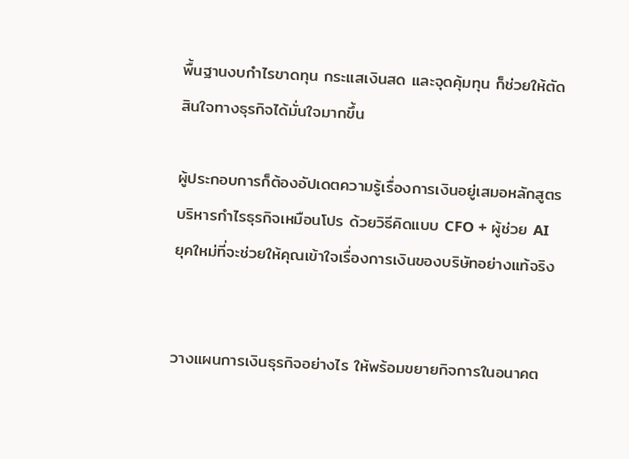พื้นฐานงบกำไรขาดทุน กระแสเงินสด และจุดคุ้มทุน ก็ช่วยให้ตัดสินใจทางธุรกิจได้มั่นใจมากขึ้น

ผู้ประกอบการก็ต้องอัปเดตความรู้เรื่องการเงินอยู่เสมอหลักสูตรบริหารกำไรธุรกิจเหมือนโปร ด้วยวิธีคิดแบบ CFO + ผู้ช่วย AI ยุคใหม่ที่จะช่วยให้คุณเข้าใจเรื่องการเงินของบริษัทอย่างแท้จริง


วางแผนการเงินธุรกิจอย่างไร ให้พร้อมขยายกิจการในอนาคต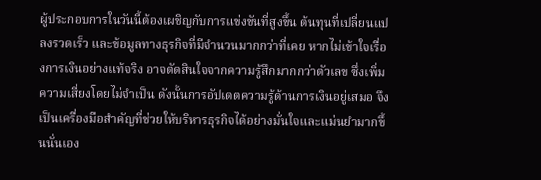ผู้ประกอบการในวันนี้ต้องเผชิญกับการแข่งขันที่สูงขึ้น ต้นทุนที่เปลี่ยนแปลงรวดเร็ว และข้อมูลทางธุรกิจที่มีจำนวนมากกว่าที่เคย หากไม่เข้าใจเรื่องการเงินอย่างแท้จริง อาจตัดสินใจจากความรู้สึกมากกว่าตัวเลข ซึ่งเพิ่มความเสี่ยงโดยไม่จำเป็น ดังนั้นการอัปเดตความรู้ด้านการเงินอยู่เสมอ จึงเป็นเครื่องมือสำคัญที่ช่วยให้บริหารธุรกิจได้อย่างมั่นใจและแม่นยำมากขึ้นนั่นเอง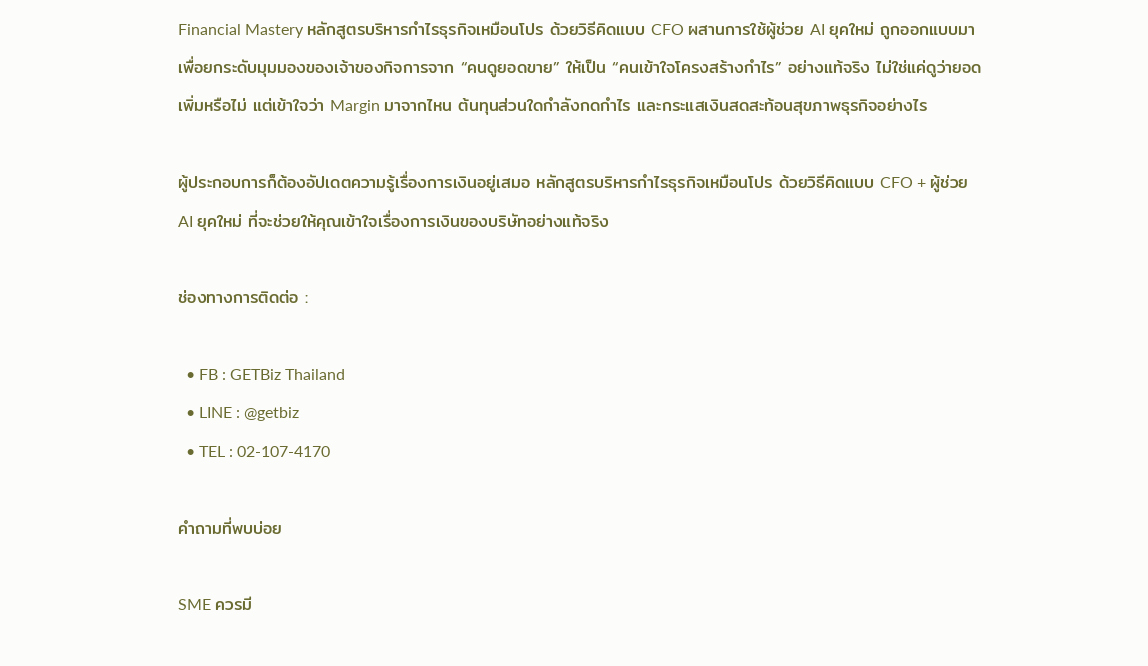Financial Mastery หลักสูตรบริหารกำไรธุรกิจเหมือนโปร ด้วยวิธีคิดแบบ CFO ผสานการใช้ผู้ช่วย AI ยุคใหม่ ถูกออกแบบมาเพื่อยกระดับมุมมองของเจ้าของกิจการจาก “คนดูยอดขาย” ให้เป็น “คนเข้าใจโครงสร้างกำไร” อย่างแท้จริง ไม่ใช่แค่ดูว่ายอดเพิ่มหรือไม่ แต่เข้าใจว่า Margin มาจากไหน ต้นทุนส่วนใดกำลังกดกำไร และกระแสเงินสดสะท้อนสุขภาพธุรกิจอย่างไร

ผู้ประกอบการก็ต้องอัปเดตความรู้เรื่องการเงินอยู่เสมอ หลักสูตรบริหารกำไรธุรกิจเหมือนโปร ด้วยวิธีคิดแบบ CFO + ผู้ช่วย AI ยุคใหม่ ที่จะช่วยให้คุณเข้าใจเรื่องการเงินของบริษัทอย่างแท้จริง

ช่องทางการติดต่อ :

  • FB : GETBiz Thailand
  • LINE : @getbiz
  • TEL : 02-107-4170

คำถามที่พบบ่อย

SME ควรมี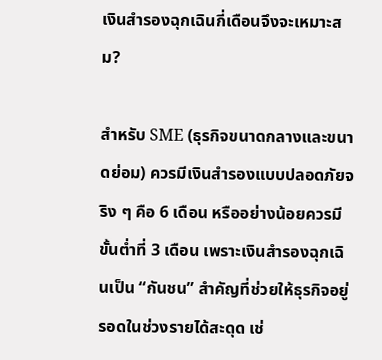เงินสำรองฉุกเฉินกี่เดือนจึงจะเหมาะสม?

สำหรับ SME (ธุรกิจขนาดกลางและขนาดย่อม) ควรมีเงินสำรองแบบปลอดภัยจริง ๆ คือ 6 เดือน หรืออย่างน้อยควรมีขั้นต่ำที่ 3 เดือน เพราะเงินสำรองฉุกเฉินเป็น “กันชน” สำคัญที่ช่วยให้ธุรกิจอยู่รอดในช่วงรายได้สะดุด เช่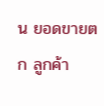น ยอดขายตก ลูกค้า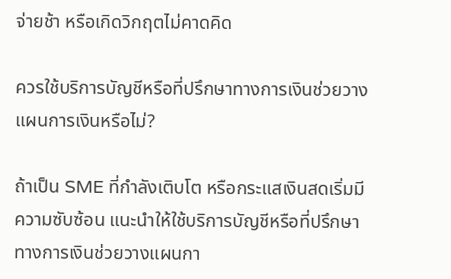จ่ายช้า หรือเกิดวิกฤตไม่คาดคิด

ควรใช้บริการบัญชีหรือที่ปรึกษาทางการเงินช่วยวางแผนการเงินหรือไม่?

ถ้าเป็น SME ที่กำลังเติบโต หรือกระแสเงินสดเริ่มมีความซับซ้อน แนะนำให้ใช้บริการบัญชีหรือที่ปรึกษาทางการเงินช่วยวางแผนกา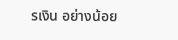รเงิน อย่างน้อย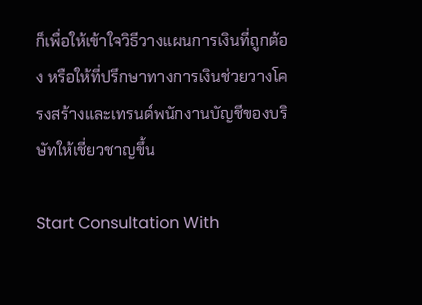ก็เพื่อให้เข้าใจวิธีวางแผนการเงินที่ถูกต้อง หรือให้ที่ปรึกษาทางการเงินช่วยวางโครงสร้างและเทรนด์พนักงานบัญชีของบริษัทให้เชี่ยวชาญขึ้น

Start Consultation With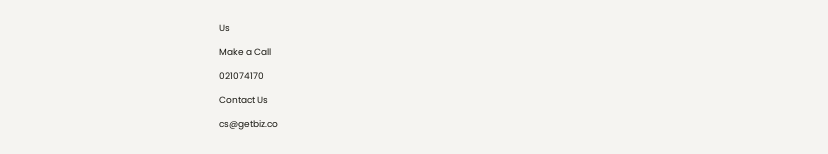Us

Make a Call

021074170

Contact Us

cs@getbiz.co